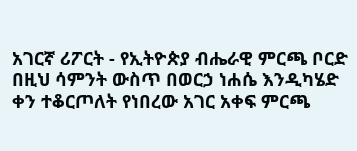አገርኛ ሪፖርት - የኢትዮጵያ ብሔራዊ ምርጫ ቦርድ በዚህ ሳምንት ውስጥ በወርኃ ነሐሴ እንዲካሄድ ቀን ተቆርጦለት የነበረው አገር አቀፍ ምርጫ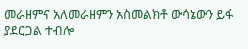መራዘምና አለመራዘምን አስመልክቶ ውሳኔውን ይፋ ያደርጋል ተብሎ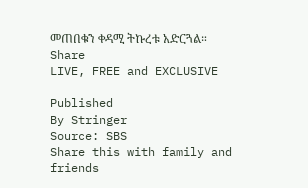መጠበቁን ቀዳሚ ትኩረቱ አድርጓል።
Share
LIVE, FREE and EXCLUSIVE

Published
By Stringer
Source: SBS
Share this with family and friends